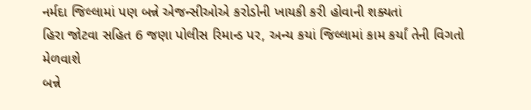નર્મદા જિલ્લામાં પણ બન્ને એજન્સીઓએ કરોડોની ખાયકી કરી હોવાની શક્યતાં
હિરા જોટવા સહિત 6 જણા પોલીસ રિમાન્ડ પર, અન્ય કયાં જિલ્લામાં કામ કર્યાં તેની વિગતો મેળવાશે
બન્ને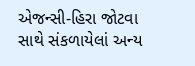એજન્સી-હિરા જોટવા સાથે સંકળાયેલાં અન્ય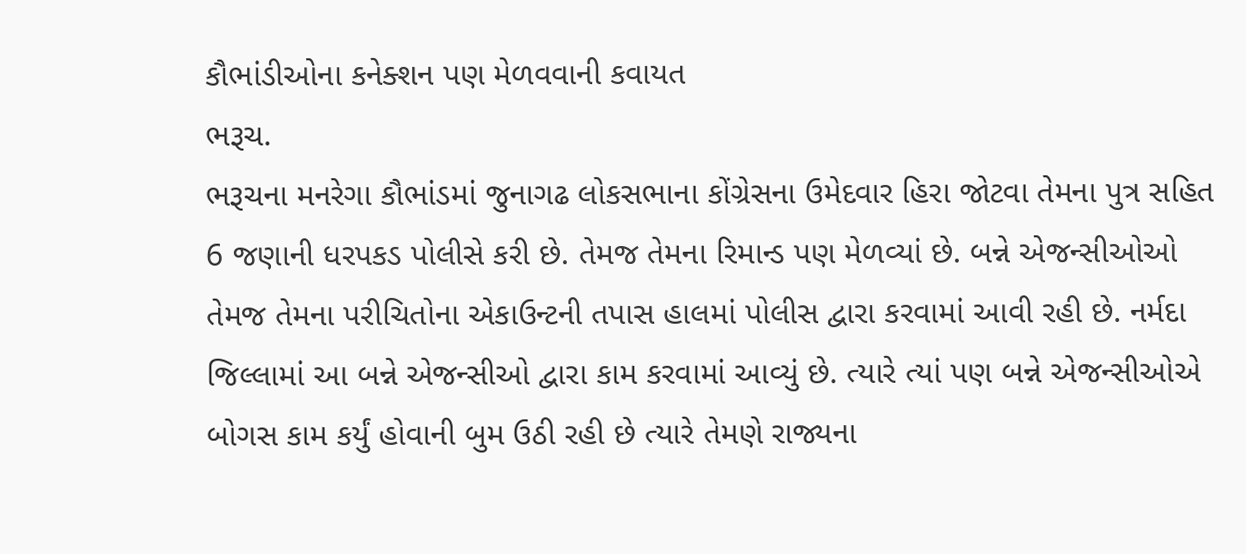કૌભાંડીઓના કનેક્શન પણ મેળવવાની કવાયત
ભરૂચ.
ભરૂચના મનરેગા કૌભાંડમાં જુનાગઢ લોકસભાના કોંગ્રેસના ઉમેદવાર હિરા જોટવા તેમના પુત્ર સહિત 6 જણાની ધરપકડ પોલીસે કરી છે. તેમજ તેમના રિમાન્ડ પણ મેળવ્યાં છે. બન્ને એજન્સીઓઓ તેમજ તેમના પરીચિતોના એકાઉન્ટની તપાસ હાલમાં પોલીસ દ્વારા કરવામાં આવી રહી છે. નર્મદા જિલ્લામાં આ બન્ને એજન્સીઓ દ્વારા કામ કરવામાં આવ્યું છે. ત્યારે ત્યાં પણ બન્ને એજન્સીઓએ બોગસ કામ કર્યું હોવાની બુમ ઉઠી રહી છે ત્યારે તેમણે રાજ્યના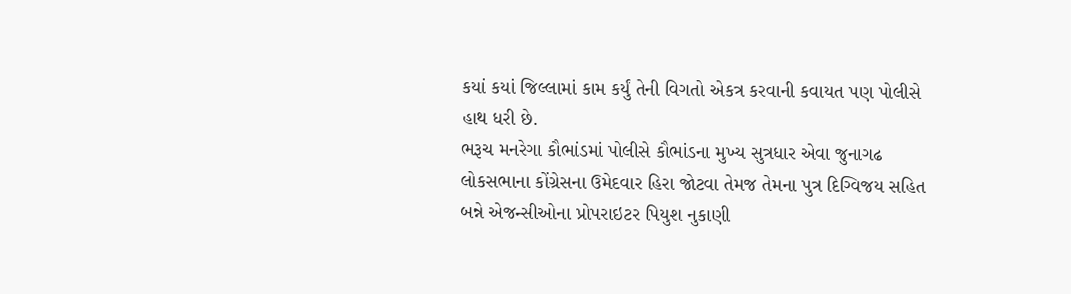કયાં કયાં જિલ્લામાં કામ કર્યું તેની વિગતો એકત્ર કરવાની કવાયત પણ પોલીસે હાથ ધરી છે.
ભરૂચ મનરેગા કૌભાંડમાં પોલીસે કૌભાંડના મુખ્ય સુત્રધાર એવા જુનાગઢ લોકસભાના કોંગ્રેસના ઉમેદવાર હિરા જોટવા તેમજ તેમના પુત્ર દિગ્વિજય સહિત બન્ને એજન્સીઓના પ્રોપરાઇટર પિયુશ નુકાણી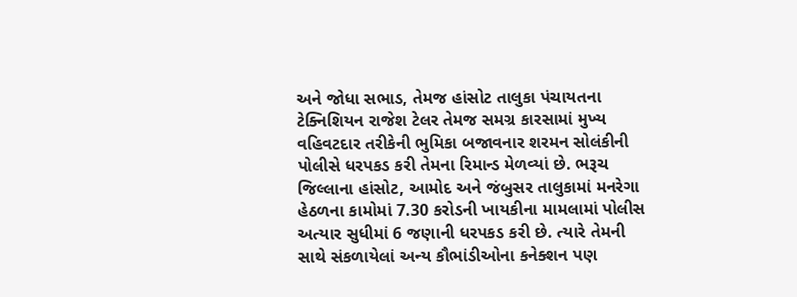અને જોધા સભાડ, તેમજ હાંસોટ તાલુકા પંચાયતના ટેક્નિશિયન રાજેશ ટેલર તેમજ સમગ્ર કારસામાં મુખ્ય વહિવટદાર તરીકેની ભુમિકા બજાવનાર શરમન સોલંકીની પોલીસે ધરપકડ કરી તેમના રિમાન્ડ મેળવ્યાં છે. ભરૂચ જિલ્લાના હાંસોટ, આમોદ અને જંબુસર તાલુકામાં મનરેગા હેઠળના કામોમાં 7.30 કરોડની ખાયકીના મામલામાં પોલીસ અત્યાર સુધીમાં 6 જણાની ધરપકડ કરી છે. ત્યારે તેમની સાથે સંકળાયેલાં અન્ય કૌભાંડીઓના કનેક્શન પણ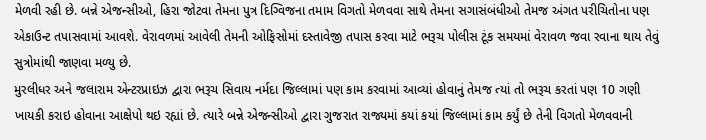મેળવી રહી છે. બન્ને એજન્સીઓ, હિરા જોટવા તેમના પુત્ર દિગ્વિજના તમામ વિગતો મેળવવા સાથે તેમના સગાસંબંધીઓ તેમજ અંગત પરીચિતોના પણ એકાઉન્ટ તપાસવામાં આવશે. વેરાવળમાં આવેલી તેમની ઓફિસોમાં દસ્તાવેજી તપાસ કરવા માટે ભરૂચ પોલીસ ટૂંક સમયમાં વેરાવળ જવા રવાના થાય તેવું સુત્રોમાંથી જાણવા મળ્યુ છે.
મુરલીધર અને જલારામ એન્ટરપ્રાઇઝ દ્વારા ભરૂચ સિવાય નર્મદા જિલ્લામાં પણ કામ કરવામાં આવ્યાં હોવાનું તેમજ ત્યાં તો ભરૂચ કરતાં પણ 10 ગણી ખાયકી કરાઇ હોવાના આક્ષેપો થઇ રહ્યાં છે. ત્યારે બન્ને એજન્સીઓ દ્વારા ગુજરાત રાજ્યમાં કયાં કયાં જિલ્લામાં કામ કર્યું છે તેની વિગતો મેળવવાની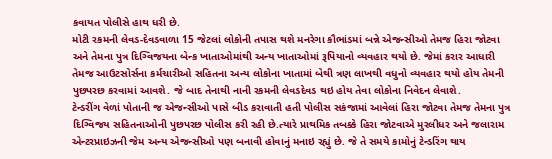કવાયત પોલીસે હાથ ધરી છે.
મોટી રકમની લેવડ-દેવડવાળા 15 જેટલાં લોકોની તપાસ થશે મનરેગા કૌભાંડમાં બન્ને એજન્સીઓ તેમજ હિરા જોટવા અને તેમના પુત્ર દિગ્વિજયના બેન્ક ખાતાઓમાંથી અન્ય ખાતાઓમાં રૂપિયાનો વ્યવહાર થયો છે. જેમાં કરાર આધારી તેમજ આઉટસોર્સના કર્મચારીઓ સહિતના અન્ય લોકોના ખાતામાં બેથી ત્રણ લાખથી વધુનો વ્યવહાર થયો હોય તેમની પુછપરછ કરવામાં આવશે. જે બાદ તેનાથી નાની રકમની લેવડદેવડ થઇ હોય તેવા લોકોના નિવેદન લેવાશે.
ટેન્ડરીંગ વેળાં પોતાની જ એજન્સીઓ પાસે બીડ કરાવાતી હતી પોલીસ સકંજામાં આવેલાં હિરા જોટવા તેમજ તેમના પુત્ર દિગ્વિજય સહિતનાઓની પુછપરછ પોલીસ કરી રહી છે.ત્યારે પ્રાથમિક તબક્કે હિરા જોટવાએ મુરલીધર અને જલારામ એન્ટરપ્રાઇઝની જેમ અન્ય એજન્સીઓ પણ બનાવી હોવાનું મનાઇ રહ્યું છે. જે તે સમયે કામોનું ટેન્ડરિંગ થાય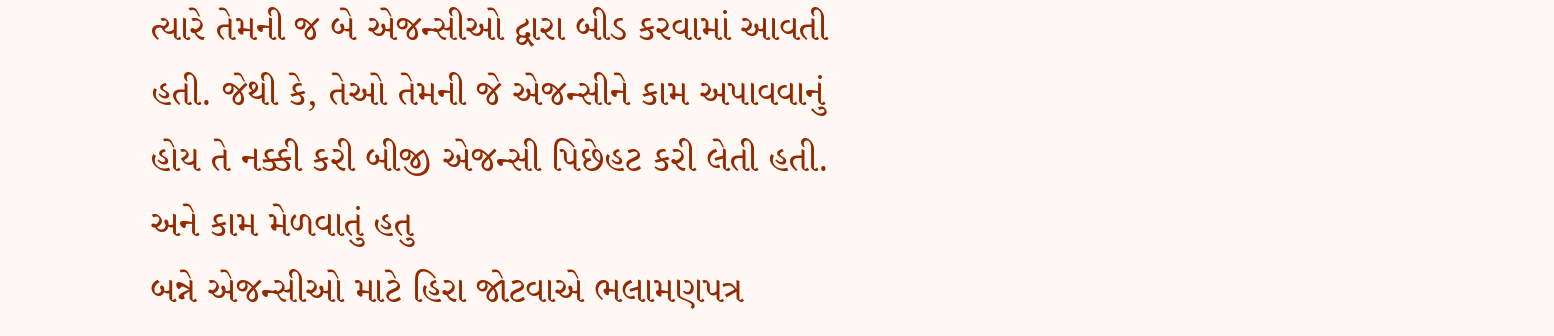ત્યારે તેમની જ બે એજન્સીઓ દ્વારા બીડ કરવામાં આવતી હતી. જેથી કે, તેઓ તેમની જે એજન્સીને કામ અપાવવાનું હોય તે નક્કી કરી બીજી એજન્સી પિછેહટ કરી લેતી હતી. અને કામ મેળવાતું હતુ
બન્ને એજન્સીઓ માટે હિરા જોટવાએ ભલામણપત્ર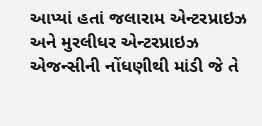આપ્યાં હતાં જલારામ એન્ટરપ્રાઇઝ અને મુરલીધર એન્ટરપ્રાઇઝ એજન્સીની નોંધણીથી માંડી જે તે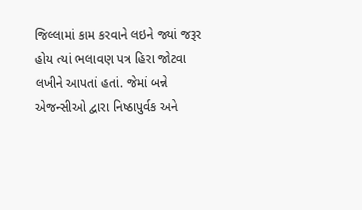જિલ્લામાં કામ કરવાને લઇને જ્યાં જરૂર હોય ત્યાં ભલાવણ પત્ર હિરા જોટવા લખીને આપતાં હતાં. જેમાં બન્ને એજન્સીઓ દ્વારા નિષ્ઠાપુર્વક અને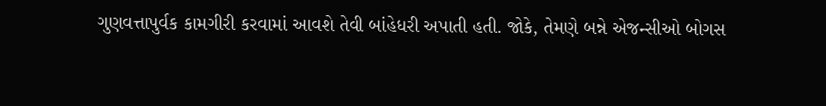ગુણવત્તાપુર્વક કામગીરી કરવામાં આવશે તેવી બાંહેધરી અપાતી હતી. જોકે, તેમણે બન્ને એજન્સીઓ બોગસ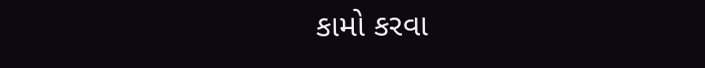કામો કરવા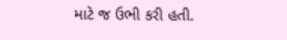માટે જ ઉભી કરી હતી.